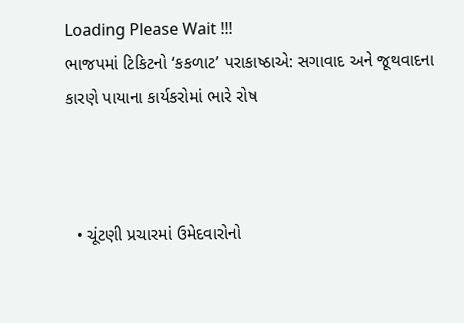Loading Please Wait !!!
ભાજપમાં ટિકિટનો ‘કકળાટ’ પરાકાષ્ઠાએ: સગાવાદ અને જૂથવાદના કારણે પાયાના કાર્યકરોમાં ભારે રોષ



  • ચૂંટણી પ્રચારમાં ઉમેદવારોનો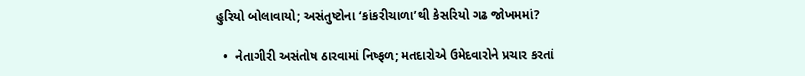હુરિયો બોલાવાયો; અસંતુષ્ટોના ‘કાંકરીચાળા’થી કેસરિયો ગઢ જોખમમાં?

  •  નેતાગીરી અસંતોષ ઠારવામાં નિષ્ફળ; મતદારોએ ઉમેદવારોને પ્રચાર કરતાં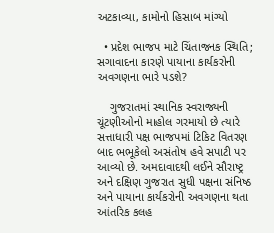અટકાવ્યા, કામોનો હિસાબ માંગ્યો

  • પ્રદેશ ભાજપ માટે ચિંતાજનક સ્થિતિ; સગાવાદના કારણે પાયાના કાર્યકરોની અવગણના ભારે પડશે?

    ગુજરાતમાં સ્થાનિક સ્વરાજ્યની ચૂંટણીઓનો માહોલ ગરમાયો છે ત્યારે સત્તાધારી પક્ષ ભાજપમાં ટિકિટ વિતરણ બાદ ભભૂકેલો અસંતોષ હવે સપાટી પર આવ્યો છે. અમદાવાદથી લઈને સૌરાષ્ટ્ર અને દક્ષિણ ગુજરાત સુધી પક્ષના સંનિષ્ઠ અને પાયાના કાર્યકરોની અવગણના થતા આંતરિક કલહ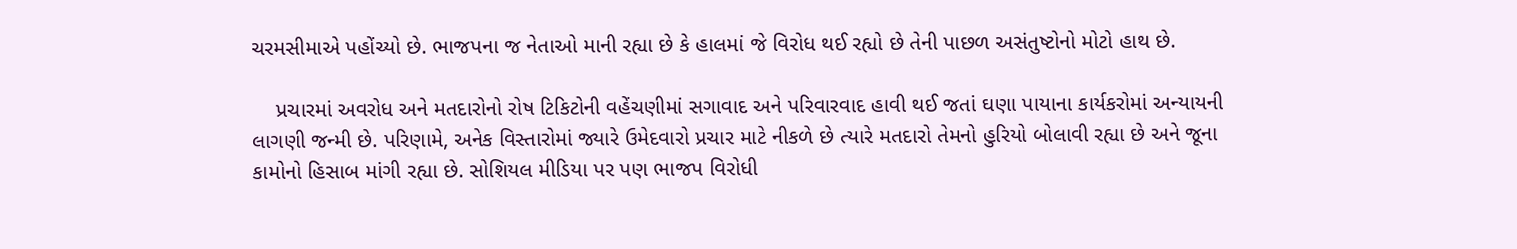ચરમસીમાએ પહોંચ્યો છે. ભાજપના જ નેતાઓ માની રહ્યા છે કે હાલમાં જે વિરોધ થઈ રહ્યો છે તેની પાછળ અસંતુષ્ટોનો મોટો હાથ છે.

    પ્રચારમાં અવરોધ અને મતદારોનો રોષ ટિકિટોની વહેંચણીમાં સગાવાદ અને પરિવારવાદ હાવી થઈ જતાં ઘણા પાયાના કાર્યકરોમાં અન્યાયની લાગણી જન્મી છે. પરિણામે, અનેક વિસ્તારોમાં જ્યારે ઉમેદવારો પ્રચાર માટે નીકળે છે ત્યારે મતદારો તેમનો હુરિયો બોલાવી રહ્યા છે અને જૂના કામોનો હિસાબ માંગી રહ્યા છે. સોશિયલ મીડિયા પર પણ ભાજપ વિરોધી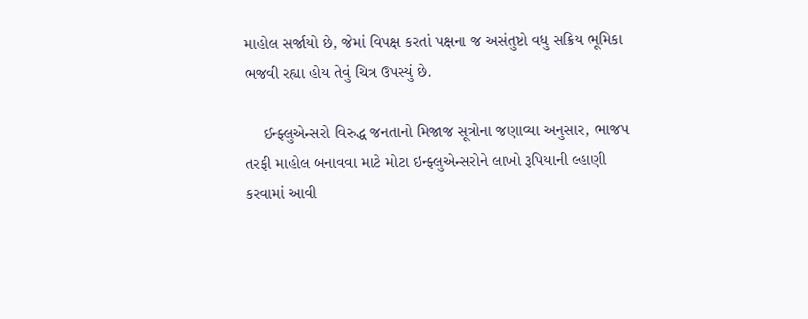માહોલ સર્જાયો છે, જેમાં વિપક્ષ કરતાં પક્ષના જ અસંતુષ્ટો વધુ સક્રિય ભૂમિકા ભજવી રહ્યા હોય તેવું ચિત્ર ઉપસ્યું છે.

    ઈન્ફ્લુએન્સરો વિરુદ્ધ જનતાનો મિજાજ સૂત્રોના જણાવ્યા અનુસાર, ભાજપ તરફી માહોલ બનાવવા માટે મોટા ઇન્ફ્લુએન્સરોને લાખો રૂપિયાની લ્હાણી કરવામાં આવી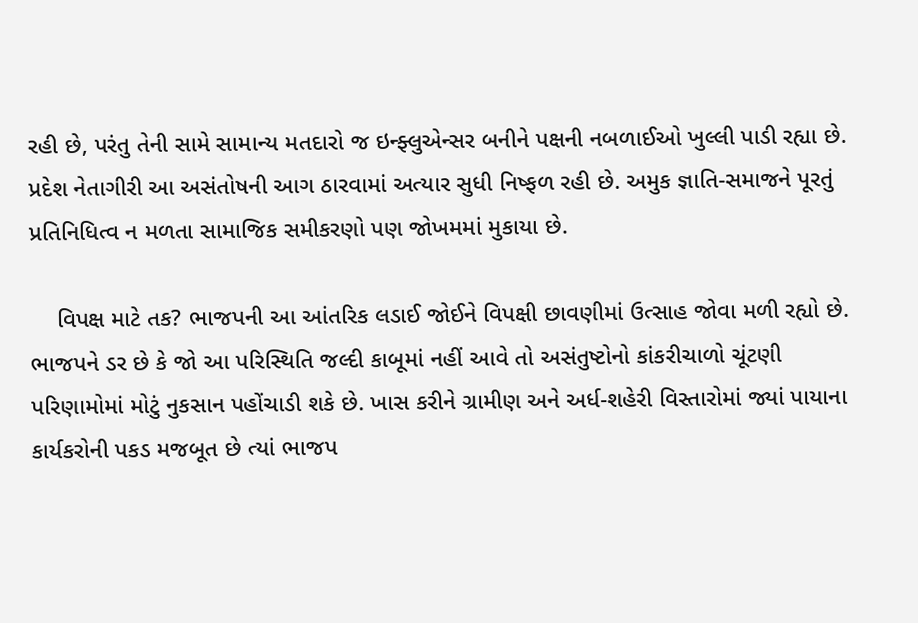રહી છે, પરંતુ તેની સામે સામાન્ય મતદારો જ ઇન્ફ્લુએન્સર બનીને પક્ષની નબળાઈઓ ખુલ્લી પાડી રહ્યા છે. પ્રદેશ નેતાગીરી આ અસંતોષની આગ ઠારવામાં અત્યાર સુધી નિષ્ફળ રહી છે. અમુક જ્ઞાતિ-સમાજને પૂરતું પ્રતિનિધિત્વ ન મળતા સામાજિક સમીકરણો પણ જોખમમાં મુકાયા છે.

    વિપક્ષ માટે તક? ભાજપની આ આંતરિક લડાઈ જોઈને વિપક્ષી છાવણીમાં ઉત્સાહ જોવા મળી રહ્યો છે. ભાજપને ડર છે કે જો આ પરિસ્થિતિ જલ્દી કાબૂમાં નહીં આવે તો અસંતુષ્ટોનો કાંકરીચાળો ચૂંટણી પરિણામોમાં મોટું નુકસાન પહોંચાડી શકે છે. ખાસ કરીને ગ્રામીણ અને અર્ધ-શહેરી વિસ્તારોમાં જ્યાં પાયાના કાર્યકરોની પકડ મજબૂત છે ત્યાં ભાજપ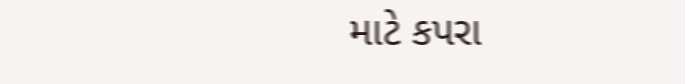માટે કપરા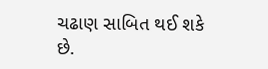ચઢાણ સાબિત થઈ શકે છે.